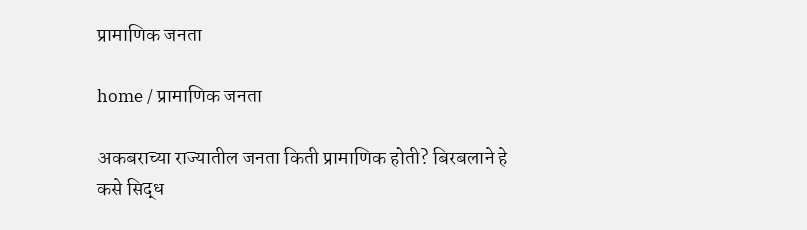प्रामाणिक जनता

home / प्रामाणिक जनता

अकबराच्या राज्यातील जनता किती प्रामाणिक होती? बिरबलाने हे कसे सिद्ध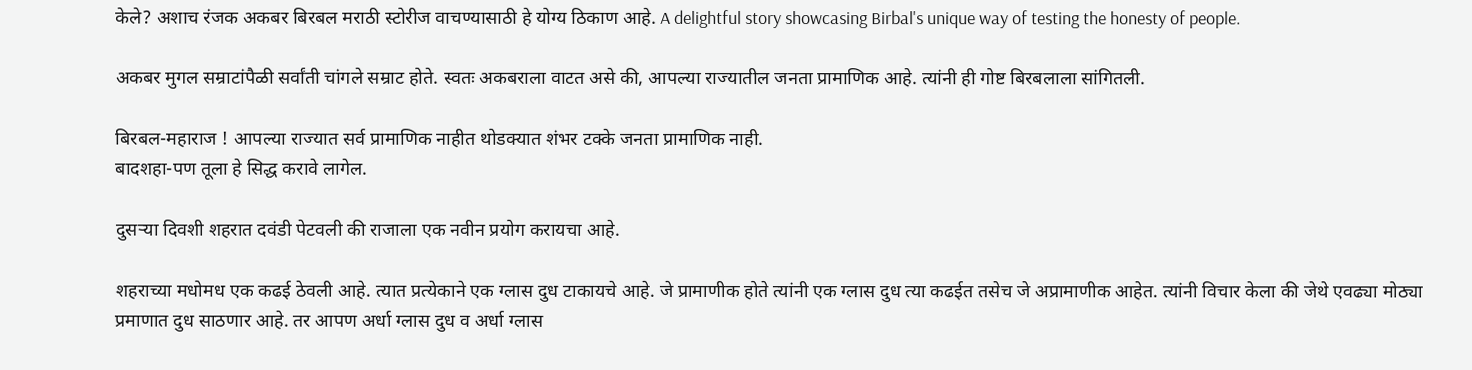केले? अशाच रंजक अकबर बिरबल मराठी स्टोरीज वाचण्यासाठी हे योग्य ठिकाण आहे. A delightful story showcasing Birbal's unique way of testing the honesty of people.

अकबर मुगल सम्राटांपैळी सर्वांती चांगले सम्राट होते. स्वतः अकबराला वाटत असे की, आपल्या राज्यातील जनता प्रामाणिक आहे. त्यांनी ही गोष्ट बिरबलाला सांगितली.

बिरबल-महाराज ! आपल्या राज्यात सर्व प्रामाणिक नाहीत थोडक्यात शंभर टक्के जनता प्रामाणिक नाही.
बादशहा-पण तूला हे सिद्ध करावे लागेल.

दुसऱ्या दिवशी शहरात दवंडी पेटवली की राजाला एक नवीन प्रयोग करायचा आहे.

शहराच्या मधोमध एक कढई ठेवली आहे. त्यात प्रत्येकाने एक ग्लास दुध टाकायचे आहे. जे प्रामाणीक होते त्यांनी एक ग्लास दुध त्या कढईत तसेच जे अप्रामाणीक आहेत. त्यांनी विचार केला की जेथे एवढ्या मोठ्या प्रमाणात दुध साठणार आहे. तर आपण अर्धा ग्लास दुध व अर्धा ग्लास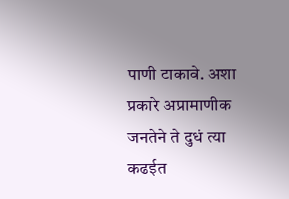पाणी टाकावे. अशा प्रकारे अप्रामाणीक जनतेने ते दुधं त्या कढईत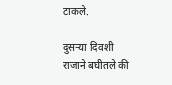टाकले.

दुसऱ्या दिवशी राजाने बघीतले की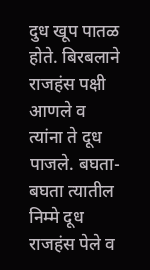दुध खूप पातळ होते. बिरबलाने राजहंस पक्षी आणले व त्यांना ते दूध पाजले. बघता-बघता त्यातील निम्मे दूध राजहंस पेले व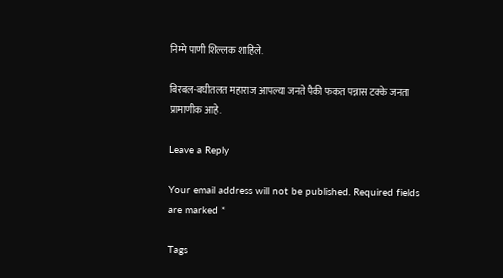निम्मे पाणी शिल्लक शाहिले.

बिरबल-बघीतलत महाराज आपल्या जनते पैकी फकत पन्नास टक्के जनता प्रामाणीक आहे.

Leave a Reply

Your email address will not be published. Required fields are marked *

Tags